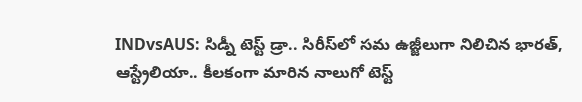INDvsAUS: సిడ్నీ టెస్ట్ డ్రా.. సిరీస్‌లో సమ ఉజ్జీలుగా నిలిచిన భారత్, ఆస్ట్రేలియా.. కీలకంగా మారిన నాలుగో టెస్ట్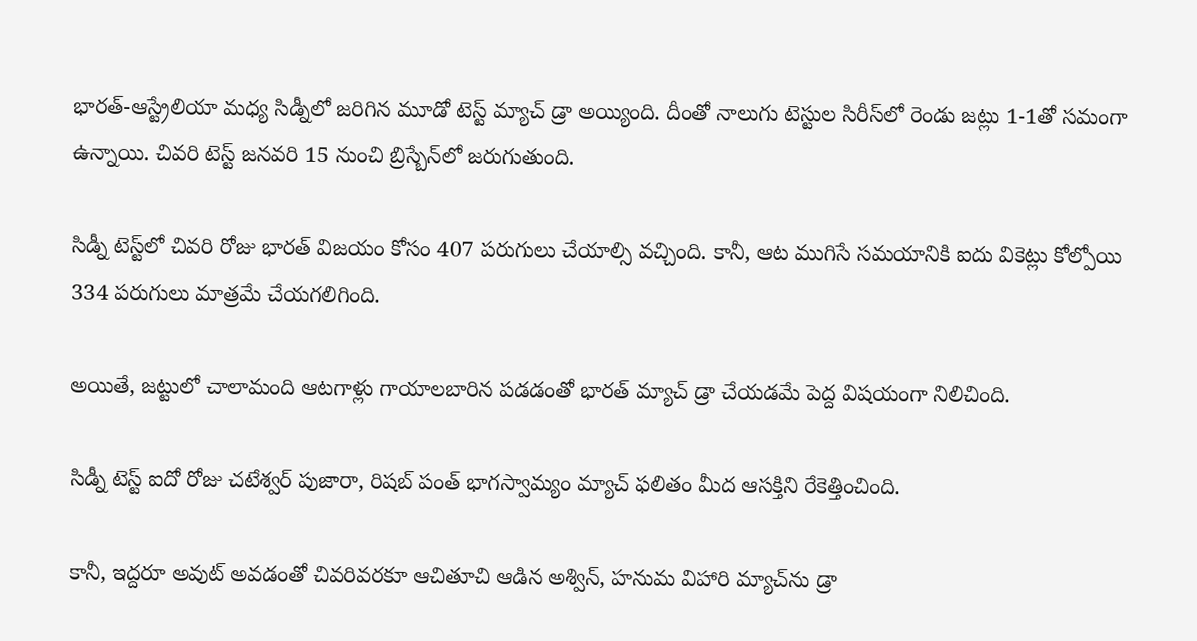భారత్-ఆస్ట్రేలియా మధ్య సిడ్నీలో జరిగిన మూడో టెస్ట్ మ్యాచ్ డ్రా అయ్యింది. దీంతో నాలుగు టెస్టుల సిరీస్‌లో రెండు జట్లు 1-1తో సమంగా ఉన్నాయి. చివరి టెస్ట్ జనవరి 15 నుంచి బ్రిస్బేన్‌లో జరుగుతుంది.

సిడ్నీ టెస్ట్‌లో చివరి రోజు భారత్ విజయం కోసం 407 పరుగులు చేయాల్సి వచ్చింది. కానీ, ఆట ముగిసే సమయానికి ఐదు వికెట్లు కోల్పోయి 334 పరుగులు మాత్రమే చేయగలిగింది.

అయితే, జట్టులో చాలామంది ఆటగాళ్లు గాయాలబారిన పడడంతో భారత్ మ్యాచ్ డ్రా చేయడమే పెద్ద విషయంగా నిలిచింది.

సిడ్నీ టెస్ట్ ఐదో రోజు చటేశ్వర్ పుజారా, రిషబ్ పంత్ భాగస్వామ్యం మ్యాచ్‌ ఫలితం మీద ఆసక్తిని రేకెత్తించింది.

కానీ, ఇద్దరూ అవుట్ అవడంతో చివరివరకూ ఆచితూచి ఆడిన అశ్విన్, హనుమ విహారి మ్యాచ్‌ను డ్రా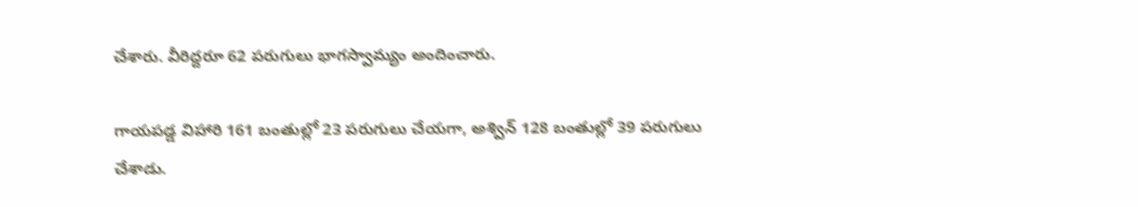చేశారు. వీరిద్దరూ 62 పరుగులు భాగస్వామ్యం అందించారు.

గాయపడ్డ విహారి 161 బంతుల్లో 23 పరుగులు చేయగా, అశ్విన్ 128 బంతుల్లో 39 పరుగులు చేశాడు.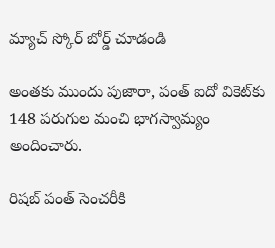మ్యాచ్ స్కోర్ బోర్డ్ చూడండి

అంతకు ముందు పుజారా, పంత్ ఐదో వికెట్‌కు 148 పరుగుల మంచి భాగస్వామ్యం అందించారు.

రిషబ్ పంత్ సెంచరీకి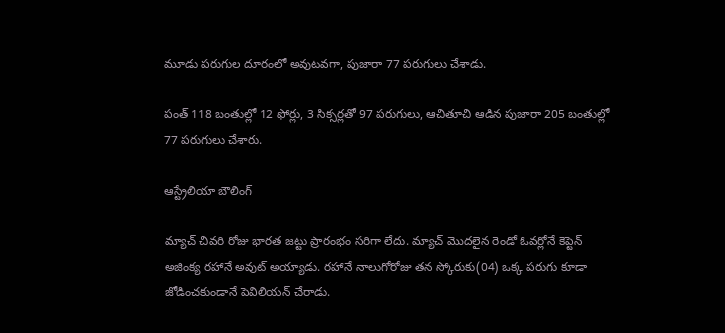మూడు పరుగుల దూరంలో అవుటవగా, పుజారా 77 పరుగులు చేశాడు.

పంత్ 118 బంతుల్లో 12 ఫోర్లు, 3 సిక్సర్లతో 97 పరుగులు, ఆచితూచి ఆడిన పుజారా 205 బంతుల్లో 77 పరుగులు చేశారు.

ఆస్ట్రేలియా బౌలింగ్

మ్యాచ్ చివరి రోజు భారత జట్టు ప్రారంభం సరిగా లేదు. మ్యాచ్ మొదలైన రెండో ఓవర్లోనే కెప్టెన్ అజింక్య రహానే అవుట్ అయ్యాడు. రహానే నాలుగోరోజు తన స్కోరుకు(04) ఒక్క పరుగు కూడా జోడించకుండానే పెవిలియన్ చేరాడు.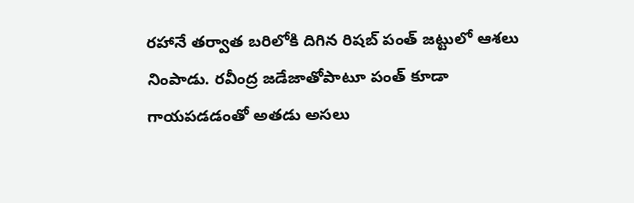రహానే తర్వాత బరిలోకి దిగిన రిషబ్ పంత్ జట్టులో ఆశలు నింపాడు. రవీంద్ర జడేజాతోపాటూ పంత్ కూడా గాయపడడంతో అతడు అసలు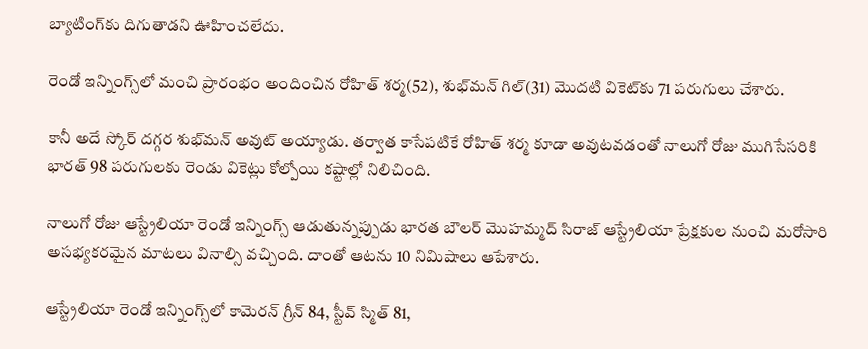బ్యాటింగ్‌కు దిగుతాడని ఊహించలేదు.

రెండో ఇన్నింగ్స్‌లో మంచి ప్రారంభం అందించిన రోహిత్ శర్మ(52), శుభ్‌మన్ గిల్(31) మొదటి వికెట్‌కు 71 పరుగులు చేశారు.

కానీ అదే స్కోర్ దగ్గర శుభ్‌మన్ అవుట్ అయ్యాడు. తర్వాత కాసేపటికే రోహిత్ శర్మ కూడా అవుటవడంతో నాలుగో రోజు ముగిసేసరికి భారత్ 98 పరుగులకు రెండు వికెట్లు కోల్పోయి కష్టాల్లో నిలిచింది.

నాలుగో రోజు ఆస్ట్రేలియా రెండో ఇన్నింగ్స్ ఆడుతున్నప్పుడు భారత బౌలర్ మొహమ్మద్ సిరాజ్‌ ఆస్ట్రేలియా ప్రేక్షకుల నుంచి మరోసారి అసభ్యకరమైన మాటలు వినాల్సి వచ్చింది. దాంతో ఆటను 10 నిమిషాలు ఆపేశారు.

ఆస్ట్రేలియా రెండో ఇన్నింగ్స్‌లో కామెరన్ గ్రీన్ 84, స్టీవ్ స్మిత్ 81,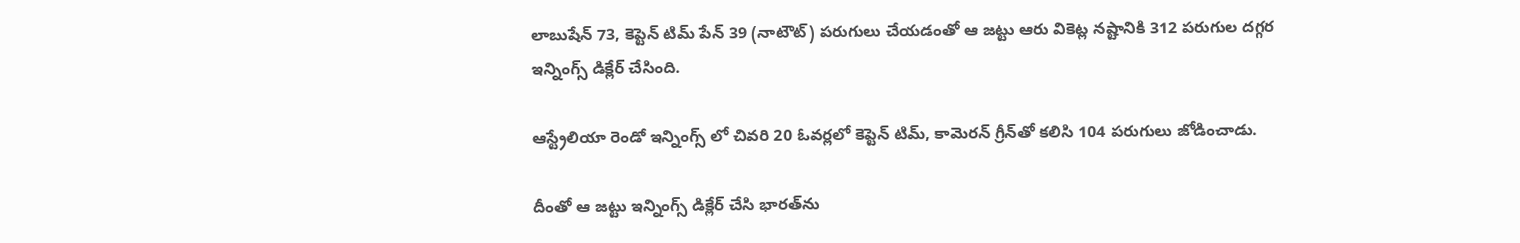లాబుషేన్ 73, కెప్టెన్ టిమ్ పేన్ 39 (నాటౌట్) పరుగులు చేయడంతో ఆ జట్టు ఆరు వికెట్ల నష్టానికి 312 పరుగుల దగ్గర ఇన్నింగ్స్ డిక్లేర్ చేసింది.

ఆస్ట్రేలియా రెండో ఇన్నింగ్స్ లో చివరి 20 ఓవర్లలో కెప్టెన్ టిమ్, కామెరన్ గ్రీన్‌తో కలిసి 104 పరుగులు జోడించాడు.

దీంతో ఆ జట్టు ఇన్నింగ్స్ డిక్లేర్ చేసి భారత్‌ను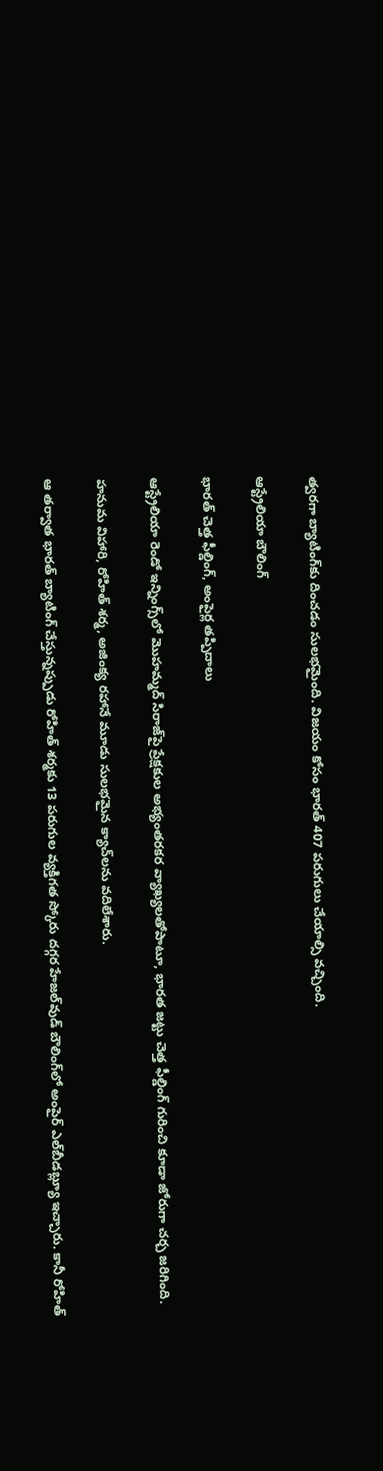త్వరగా బ్యాటింగ్‌కు దించడం సులభమైంది. విజయం కోసం భారత్‌ 407 పరుగులు చేయాల్సి వచ్చింది.

ఆస్ట్రేలియా బౌలింగ్

భారత్ చెత్త ఫీల్డింగ్, అంపైర్ల తప్పిదాలు

ఆస్ట్రేలియా రెండో ఇన్నింగ్స్‌లో మొహమ్మద్ సిరాజ్‌పై ప్రేక్షకుల అభ్యంతరకర వ్యాఖ్యలతోపాటూ, భారత జట్టు చెత్త ఫీల్డింగ్‌ గురించి కూడా జోరుగా చర్చ జరిగింది.

హనుమ విహారి, రోహిత్ శర్మ, అజింక్య రహానే మూడు సులభమైన క్యాచ్‌లను వదిలేశారు.

ఆ తర్వాత భారత్ బ్యాటింగ్‌ చేస్తున్నప్పుడు రోహిత్ శర్మకు 13 పరుగుల వ్యక్తిగత స్కోరు దగ్గర హేజల్‌వుడ్ బౌలింగ్‌లో అంపైర్ ఎల్‌బీడబ్ల్యూ ఇచ్చారు. కానీ రోహిత్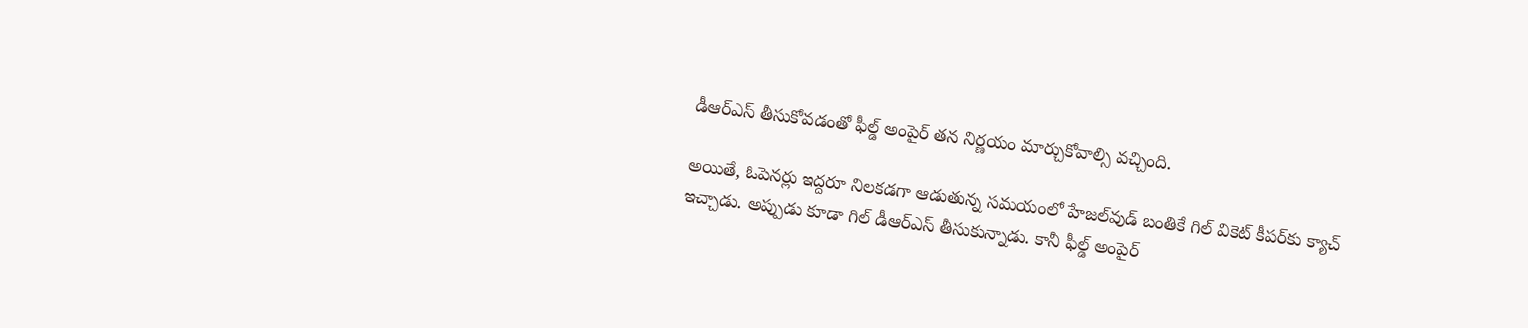డీఆర్ఎస్ తీసుకోవడంతో ఫీల్డ్ అంపైర్ తన నిర్ణయం మార్చుకోవాల్సి వచ్చింది.

అయితే, ఓపెనర్లు ఇద్దరూ నిలకడగా ఆడుతున్న సమయంలో హేజల్‌వుడ్ బంతికే గిల్ వికెట్ కీపర్‌కు క్యాచ్ ఇచ్చాడు. అప్పుడు కూడా గిల్ డీఆర్ఎస్ తీసుకున్నాడు. కానీ ఫీల్డ్ అంపైర్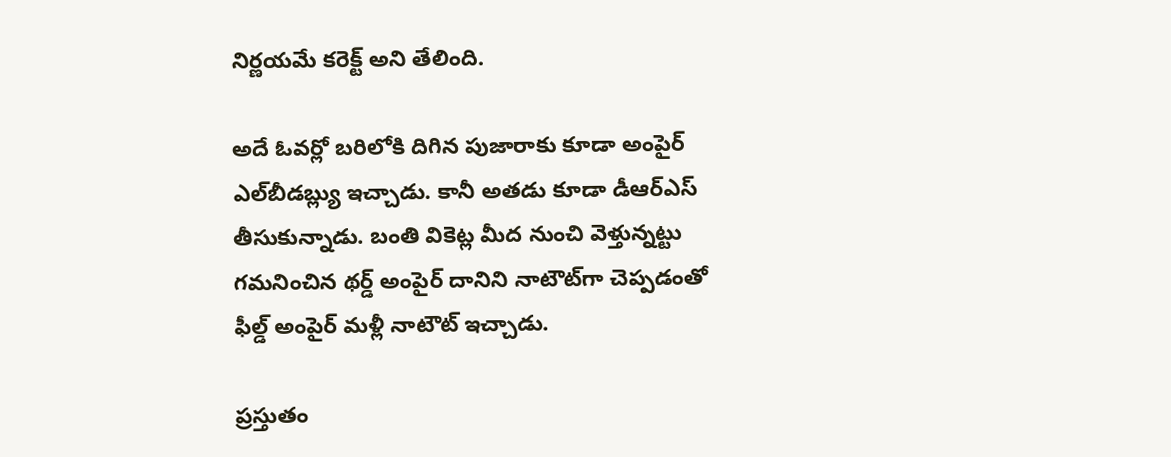నిర్ణయమే కరెక్ట్ అని తేలింది.

అదే ఓవర్లో బరిలోకి దిగిన పుజారాకు కూడా అంపైర్ ఎల్‌బీడబ్ల్యు ఇచ్చాడు. కానీ అతడు కూడా డీఆర్ఎస్ తీసుకున్నాడు. బంతి వికెట్ల మీద నుంచి వెళ్తున్నట్టు గమనించిన థర్డ్ అంపైర్ దానిని నాటౌట్‌గా చెప్పడంతో ఫీల్డ్ అంపైర్ మళ్లీ నాటౌట్ ఇచ్చాడు.

ప్రస్తుతం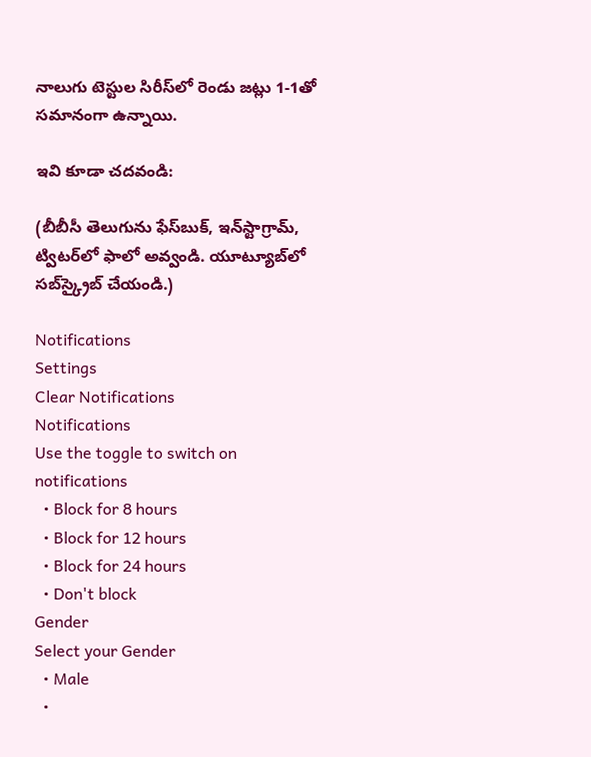నాలుగు టెస్టుల సిరీస్‌లో రెండు జట్లు 1-1తో సమానంగా ఉన్నాయి.

ఇవి కూడా చదవండి:

(బీబీసీ తెలుగును ఫేస్‌బుక్, ఇన్‌స్టాగ్రామ్‌, ట్విటర్‌లో ఫాలో అవ్వండి. యూట్యూబ్‌లో సబ్‌స్క్రైబ్ చేయండి.)

Notifications
Settings
Clear Notifications
Notifications
Use the toggle to switch on notifications
  • Block for 8 hours
  • Block for 12 hours
  • Block for 24 hours
  • Don't block
Gender
Select your Gender
  • Male
  •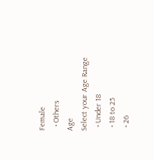Female
  • Others
Age
Select your Age Range
  • Under 18
  • 18 to 25
  • 26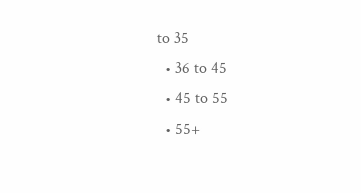to 35
  • 36 to 45
  • 45 to 55
  • 55+